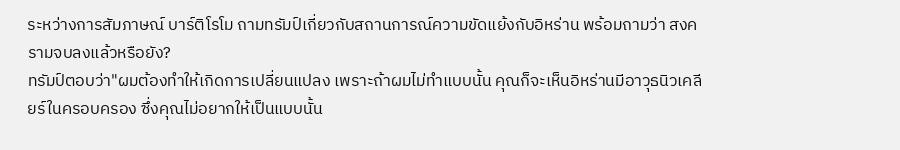ระหว่างการสัมภาษณ์ บาร์ติโรโม ถามทรัมป์เกี่ยวกับสถานการณ์ความขัดแย้งกับอิหร่าน พร้อมถามว่า สงครามจบลงแล้วหรือยัง?
ทรัมป์ตอบว่า"ผมต้องทำให้เกิดการเปลี่ยนแปลง เพราะถ้าผมไม่ทำแบบนั้น คุณก็จะเห็นอิหร่านมีอาวุธนิวเคลียร์ในครอบครอง ซึ่งคุณไม่อยากให้เป็นแบบนั้น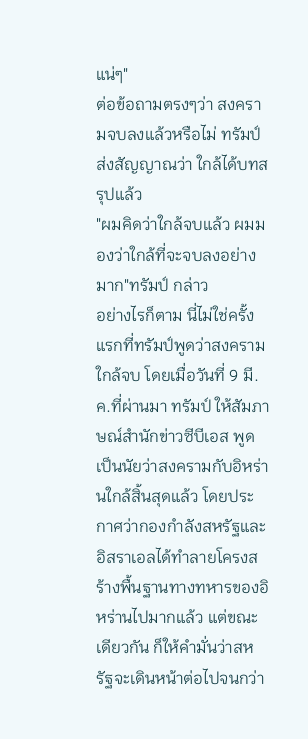แน่ๆ"
ต่อข้อถามตรงๆว่า สงครามจบลงแล้วหรือไม่ ทรัมป์ส่งสัญญาณว่า ใกล้ได้บทสรุปแล้ว
"ผมคิดว่าใกล้จบแล้ว ผมมองว่าใกล้ที่จะจบลงอย่างมาก"ทรัมป์ กล่าว
อย่างไรก็ตาม นี่ไม่ใช่ครั้งแรกที่ทรัมป์พูดว่าสงครามใกล้จบ โดยเมื่อวันที่ 9 มี.ค.ที่ผ่านมา ทรัมป์ ให้สัมภาษณ์สำนักข่าวซีบีเอส พูดเป็นนัยว่าสงครามกับอิหร่านใกล้สิ้นสุดแล้ว โดยประกาศว่ากองกำลังสหรัฐและอิสราเอลได้ทำลายโครงสร้างพื้นฐานทางทหารของอิหร่านไปมากแล้ว แต่ขณะเดียวกัน ก็ให้คำมั่นว่าสหรัฐจะเดินหน้าต่อไปจนกว่า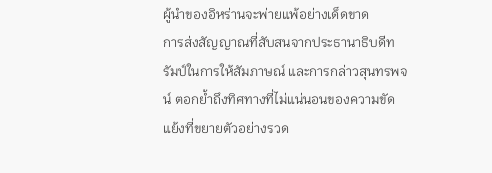ผู้นำของอิหร่านจะพ่ายแพ้อย่างเด็ดขาด
การส่งสัญญาณที่สับสนจากประธานาธิบดีทรัมป์ในการให้สัมภาษณ์ และการกล่าวสุนทรพจน์ ตอกย้ำถึงทิศทางที่ไม่แน่นอนของความขัดแย้งที่ขยายตัวอย่างรวด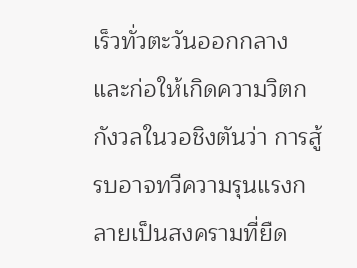เร็วทั่วตะวันออกกลาง และก่อให้เกิดความวิตกกังวลในวอชิงตันว่า การสู้รบอาจทวีความรุนแรงกลายเป็นสงครามที่ยืด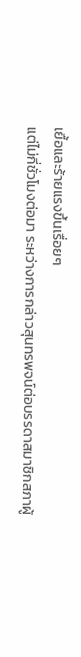เยื้อและร้ายแรงขึ้นเรื่อยๆ
แต่ไม่กี่ชั่วโมงต่อมา ระหว่างการกล่าวสุนทรพจน์ต่อบรรดาสมาชิกสภาผู้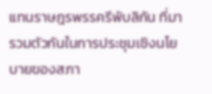แทนราษฎรพรรครีพับลิกัน ที่มารวมตัวกันในการประชุมเชิงนโยบายของสภา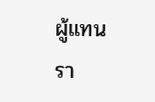ผู้แทนรา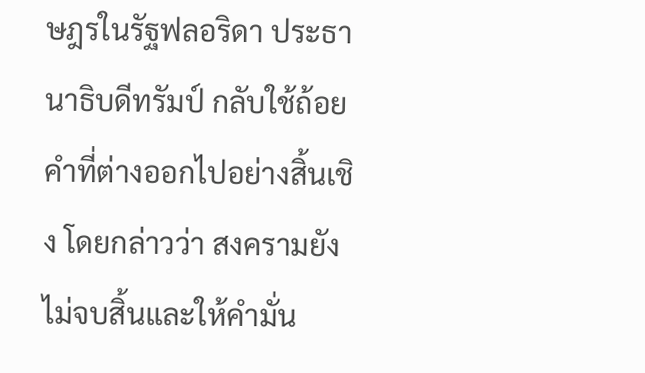ษฎรในรัฐฟลอริดา ประธานาธิบดีทรัมป์ กลับใช้ถ้อยคำที่ต่างออกไปอย่างสิ้นเชิง โดยกล่าวว่า สงครามยังไม่จบสิ้นและให้คำมั่น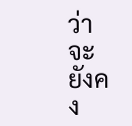ว่าจะยังคง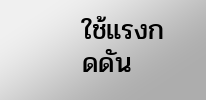ใช้แรงกดดัน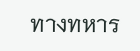ทางทหาร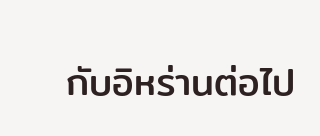กับอิหร่านต่อไป